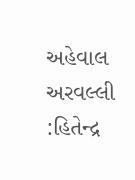અહેવાલ
અરવલ્લી :હિતેન્દ્ર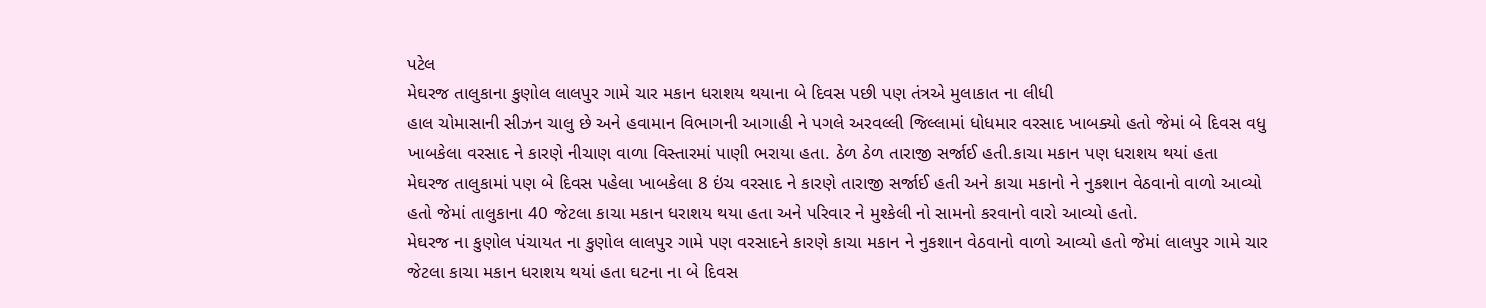પટેલ
મેઘરજ તાલુકાના કુણોલ લાલપુર ગામે ચાર મકાન ધરાશય થયાના બે દિવસ પછી પણ તંત્રએ મુલાકાત ના લીધી
હાલ ચોમાસાની સીઝન ચાલુ છે અને હવામાન વિભાગની આગાહી ને પગલે અરવલ્લી જિલ્લામાં ધોધમાર વરસાદ ખાબક્યો હતો જેમાં બે દિવસ વધુ ખાબકેલા વરસાદ ને કારણે નીચાણ વાળા વિસ્તારમાં પાણી ભરાયા હતા. ઠેળ ઠેળ તારાજી સર્જાઈ હતી.કાચા મકાન પણ ધરાશય થયાં હતા
મેઘરજ તાલુકામાં પણ બે દિવસ પહેલા ખાબકેલા 8 ઇંચ વરસાદ ને કારણે તારાજી સર્જાઈ હતી અને કાચા મકાનો ને નુકશાન વેઠવાનો વાળો આવ્યો હતો જેમાં તાલુકાના 40 જેટલા કાચા મકાન ધરાશય થયા હતા અને પરિવાર ને મુશ્કેલી નો સામનો કરવાનો વારો આવ્યો હતો.
મેઘરજ ના કુણોલ પંચાયત ના કુણોલ લાલપુર ગામે પણ વરસાદને કારણે કાચા મકાન ને નુકશાન વેઠવાનો વાળો આવ્યો હતો જેમાં લાલપુર ગામે ચાર જેટલા કાચા મકાન ધરાશય થયાં હતા ઘટના ના બે દિવસ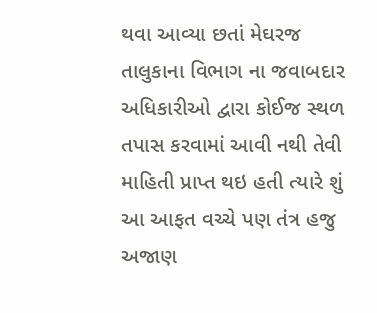થવા આવ્યા છતાં મેઘરજ તાલુકાના વિભાગ ના જવાબદાર અધિકારીઓ દ્વારા કોઈજ સ્થળ તપાસ કરવામાં આવી નથી તેવી માહિતી પ્રાપ્ત થઇ હતી ત્યારે શું આ આફત વચ્ચે પણ તંત્ર હજુ અજાણ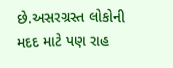છે.અસરગ્રસ્ત લોકોની મદદ માટે પણ રાહ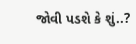જોવી પડશે કે શું..?